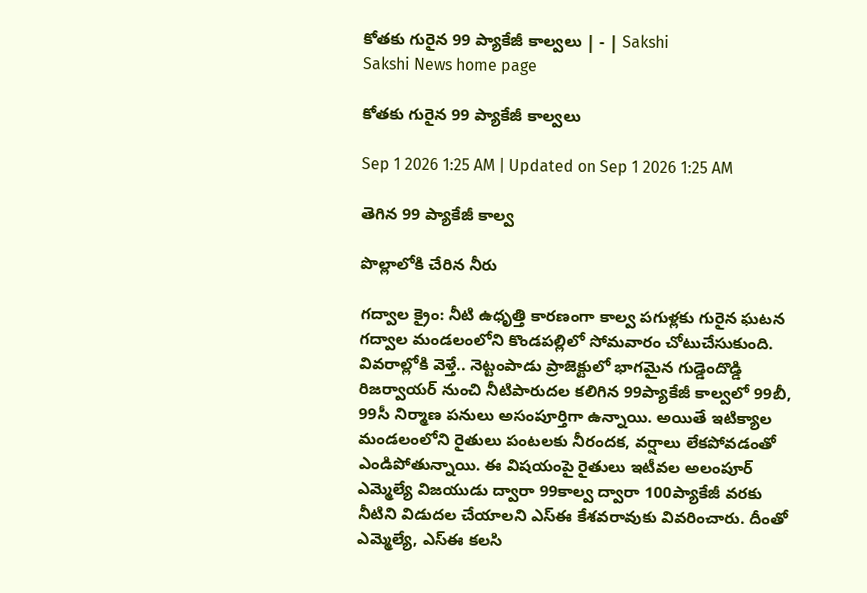కోతకు గురైన 99 ప్యాకేజీ కాల్వలు | - | Sakshi
Sakshi News home page

కోతకు గురైన 99 ప్యాకేజీ కాల్వలు

Sep 1 2026 1:25 AM | Updated on Sep 1 2026 1:25 AM

తెగిన 99 ప్యాకేజీ కాల్వ

పొల్లాలోకి చేరిన నీరు

గద్వాల క్రైం: నీటి ఉధృత్తి కారణంగా కాల్వ పగుళ్లకు గురైన ఘటన గద్వాల మండలంలోని కొండపల్లిలో సోమవారం చోటుచేసుకుంది. వివరాల్లోకి వెళ్తే.. నెట్టంపాడు ప్రాజెక్టులో భాగమైన గుడ్డెందొడ్డి రిజర్వాయర్‌ నుంచి నీటిపారుదల కలిగిన 99ప్యాకేజీ కాల్వలో 99బీ, 99సీ నిర్మాణ పనులు అసంపూర్తిగా ఉన్నాయి. అయితే ఇటిక్యాల మండలంలోని రైతులు పంటలకు నీరందక, వర్షాలు లేకపోవడంతో ఎండిపోతున్నాయి. ఈ విషయంపై రైతులు ఇటీవల అలంపూర్‌ ఎమ్మెల్యే విజయుడు ద్వారా 99కాల్వ ద్వారా 100ప్యాకేజీ వరకు నీటిని విడుదల చేయాలని ఎస్‌ఈ కేశవరావుకు వివరించారు. దీంతో ఎమ్మెల్యే, ఎస్‌ఈ కలసి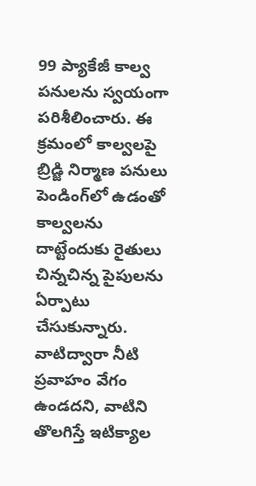99 ప్యాకేజీ కాల్వ పనులను స్వయంగా పరిశీలించారు. ఈ క్రమంలో కాల్వలపై బ్రిడ్జి నిర్మాణ పనులు పెండింగ్‌లో ఉడంతో కాల్వలను దాట్టేందుకు రైతులు చిన్నచిన్న పైపులను ఏర్పాటు చేసుకున్నారు. వాటిద్వారా నీటి ప్రవాహం వేగం ఉండదని, వాటిని తొలగిస్తే ఇటిక్యాల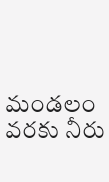మండలం వరకు నీరు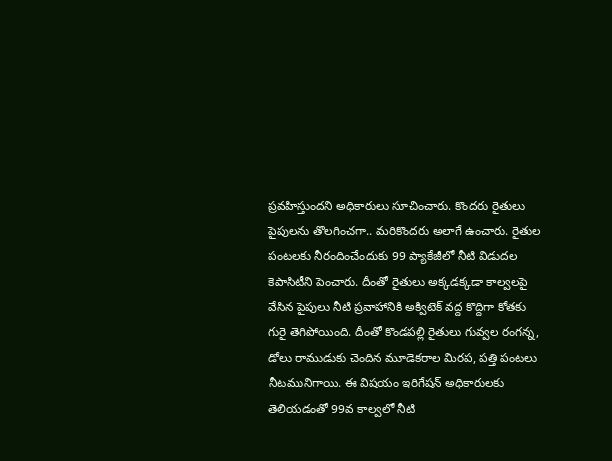ప్రవహిస్తుందని అధికారులు సూచించారు. కొందరు రైతులు పైపులను తొలగించగా.. మరికొందరు అలాగే ఉంచారు. రైతుల పంటలకు నీరందించేందుకు 99 ప్యాకేజీలో నీటి విడుదల కెపాసిటీని పెంచారు. దీంతో రైతులు అక్కడక్కడా కాల్వలపై వేసిన పైపులు నీటి ప్రవాహానికి అక్విటెక్‌ వద్ద కొద్దిగా కోతకు గురై తెగిపోయింది. దీంతో కొండపల్లి రైతులు గువ్వల రంగన్న, డోలు రాముడుకు చెందిన మూడెకరాల మిరప, పత్తి పంటలు నీటమునిగాయి. ఈ విషయం ఇరిగేషన్‌ అధికారులకు తెలియడంతో 99వ కాల్వలో నీటి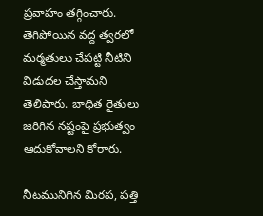ప్రవాహం తగ్గించారు. తెగిపోయిన వద్ద త్వరలో మర్మతులు చేపట్టి నీటిని విడుదల చేస్తామని తెలిపారు. బాధిత రైతులు జరిగిన నష్టంపై ప్రభుత్వం ఆదుకోవాలని కోరారు.

నీటమునిగిన మిరప, పత్తి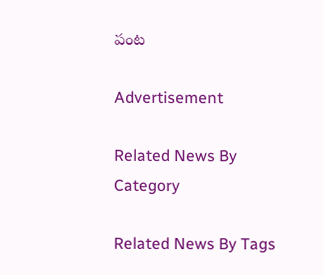పంట

Advertisement

Related News By Category

Related News By Tags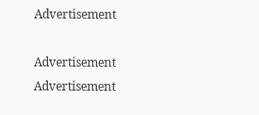Advertisement

Advertisement
Advertisement